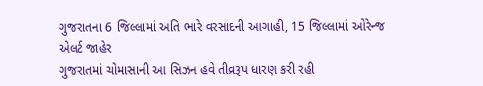ગુજરાતના 6 જિલ્લામાં અતિ ભારે વરસાદની આગાહી, 15 જિલ્લામાં ઓરેન્જ એલર્ટ જાહેર
ગુજરાતમાં ચોમાસાની આ સિઝન હવે તીવ્રરૂપ ધારણ કરી રહી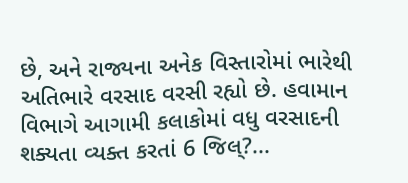છે, અને રાજ્યના અનેક વિસ્તારોમાં ભારેથી અતિભારે વરસાદ વરસી રહ્યો છે. હવામાન વિભાગે આગામી કલાકોમાં વધુ વરસાદની શક્યતા વ્યક્ત કરતાં 6 જિલ્?...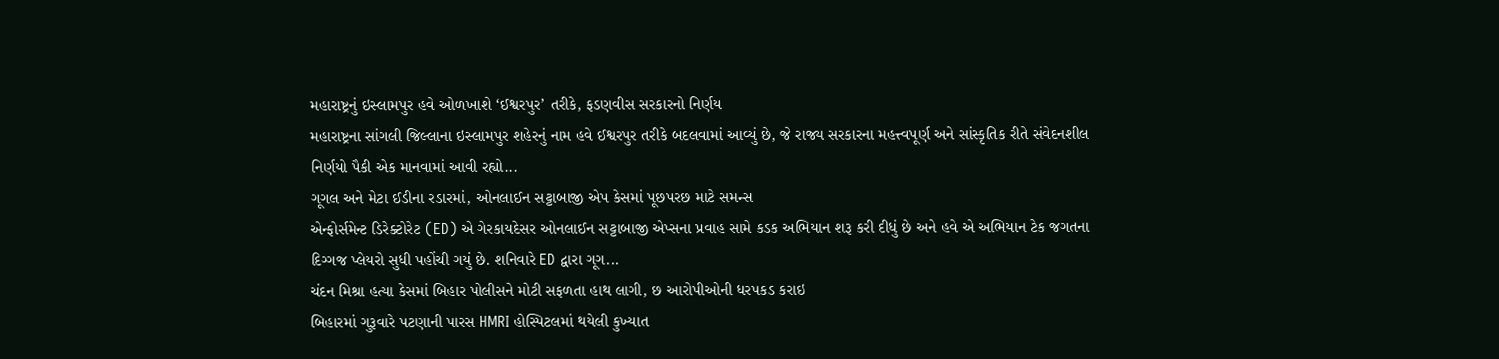મહારાષ્ટ્રનું ઇસ્લામપુર હવે ઓળખાશે ‘ઈશ્વરપુર’ તરીકે, ફડણવીસ સરકારનો નિર્ણય
મહારાષ્ટ્રના સાંગલી જિલ્લાના ઇસ્લામપુર શહેરનું નામ હવે ઈશ્વરપુર તરીકે બદલવામાં આવ્યું છે, જે રાજ્ય સરકારના મહત્ત્વપૂર્ણ અને સાંસ્કૃતિક રીતે સંવેદનશીલ નિર્ણયો પૈકી એક માનવામાં આવી રહ્યો...
ગૂગલ અને મેટા ઈડીના રડારમાં, ઓનલાઈન સટ્ટાબાજી એપ કેસમાં પૂછપરછ માટે સમન્સ
એન્ફોર્સમેન્ટ ડિરેક્ટોરેટ (ED) એ ગેરકાયદેસર ઓનલાઈન સટ્ટાબાજી એપ્સના પ્રવાહ સામે કડક અભિયાન શરૂ કરી દીધું છે અને હવે એ અભિયાન ટેક જગતના દિગ્ગજ પ્લેયરો સુધી પહોંચી ગયું છે. શનિવારે ED દ્વારા ગૂગ...
ચંદન મિશ્રા હત્યા કેસમાં બિહાર પોલીસને મોટી સફળતા હાથ લાગી, છ આરોપીઓની ધરપકડ કરાઇ
બિહારમાં ગુરૂવારે પટણાની પારસ HMRI હોસ્પિટલમાં થયેલી કુખ્યાત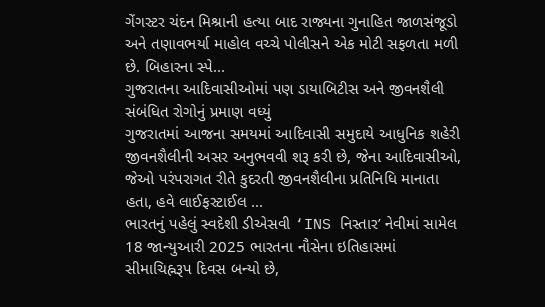ગેંગસ્ટર ચંદન મિશ્રાની હત્યા બાદ રાજ્યના ગુનાહિત જાળસંજૂડો અને તણાવભર્યા માહોલ વચ્ચે પોલીસને એક મોટી સફળતા મળી છે. બિહારના સ્પે...
ગુજરાતના આદિવાસીઓમાં પણ ડાયાબિટીસ અને જીવનશૈલી સંબંધિત રોગોનું પ્રમાણ વધ્યું
ગુજરાતમાં આજના સમયમાં આદિવાસી સમુદાયે આધુનિક શહેરી જીવનશૈલીની અસર અનુભવવી શરૂ કરી છે, જેના આદિવાસીઓ, જેઓ પરંપરાગત રીતે કુદરતી જીવનશૈલીના પ્રતિનિધિ માનાતા હતા, હવે લાઈફસ્ટાઈલ ...
ભારતનું પહેલું સ્વદેશી ડીએસવી ‘INS નિસ્તાર’ નેવીમાં સામેલ
18 જાન્યુઆરી 2025 ભારતના નૌસેના ઇતિહાસમાં સીમાચિહ્નરૂપ દિવસ બન્યો છે,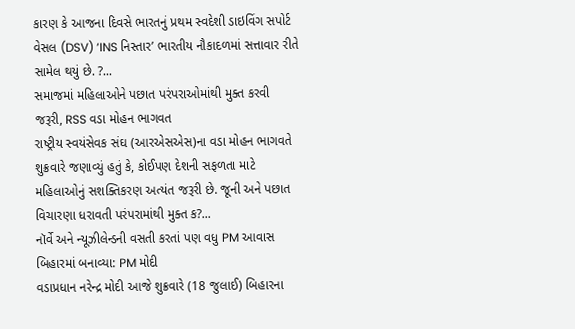કારણ કે આજના દિવસે ભારતનું પ્રથમ સ્વદેશી ડાઇવિંગ સપોર્ટ વેસલ (DSV) ‘INS નિસ્તાર’ ભારતીય નૌકાદળમાં સત્તાવાર રીતે સામેલ થયું છે. ?...
સમાજમાં મહિલાઓને પછાત પરંપરાઓમાંથી મુક્ત કરવી જરૂરી, RSS વડા મોહન ભાગવત
રાષ્ટ્રીય સ્વયંસેવક સંઘ (આરએસએસ)ના વડા મોહન ભાગવતે શુક્રવારે જણાવ્યું હતું કે, કોઈપણ દેશની સફળતા માટે મહિલાઓનું સશક્તિકરણ અત્યંત જરૂરી છે. જૂની અને પછાત વિચારણા ધરાવતી પરંપરામાંથી મુક્ત ક?...
નૉર્વે અને ન્યૂઝીલેન્ડની વસતી કરતાં પણ વધુ PM આવાસ બિહારમાં બનાવ્યા: PM મોદી
વડાપ્રધાન નરેન્દ્ર મોદી આજે શુક્રવારે (18 જુલાઈ) બિહારના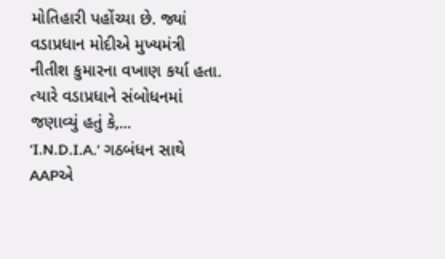મોતિહારી પહોંચ્યા છે. જ્યાં વડાપ્રધાન મોદીએ મુખ્યમંત્રી નીતીશ કુમારના વખાણ કર્યા હતા. ત્યારે વડાપ્રધાને સંબોધનમાં જણાવ્યું હતું કે,...
‘I.N.D.I.A.’ ગઠબંધન સાથે AAPએ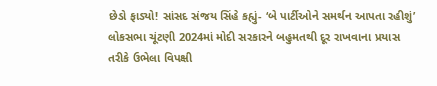છેડો ફાડ્યો! સાંસદ સંજય સિંહે કહ્યું- ‘બે પાર્ટીઓને સમર્થન આપતા રહીશું’
લોકસભા ચૂંટણી 2024માં મોદી સરકારને બહુમતથી દૂર રાખવાના પ્રયાસ તરીકે ઉભેલા વિપક્ષી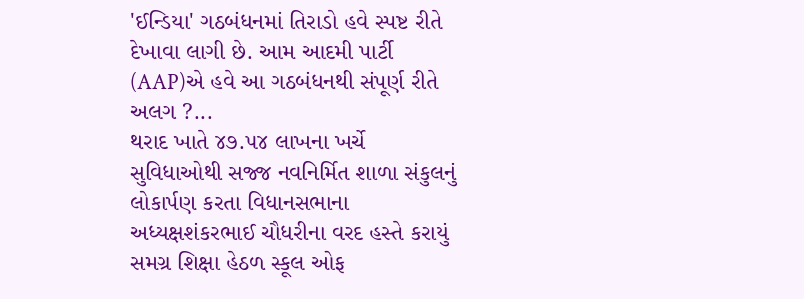'ઈન્ડિયા' ગઠબંધનમાં તિરાડો હવે સ્પષ્ટ રીતે દેખાવા લાગી છે. આમ આદમી પાર્ટી (AAP)એ હવે આ ગઠબંધનથી સંપૂર્ણ રીતે અલગ ?...
થરાદ ખાતે ૪૭.૫૪ લાખના ખર્ચે સુવિધાઓથી સજ્જ નવનિર્મિત શાળા સંકુલનું લોકાર્પણ કરતા વિધાનસભાના અધ્યક્ષશંકરભાઈ ચૌધરીના વરદ હસ્તે કરાયું
સમગ્ર શિક્ષા હેઠળ સ્કૂલ ઓફ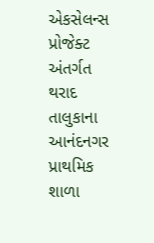એકસેલન્સ પ્રોજેક્ટ અંતર્ગત થરાદ તાલુકાના આનંદનગર પ્રાથમિક શાળા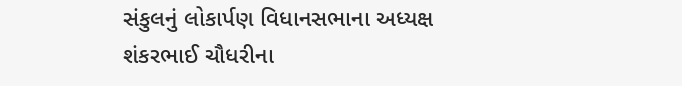સંકુલનું લોકાર્પણ વિધાનસભાના અધ્યક્ષ શંકરભાઈ ચૌધરીના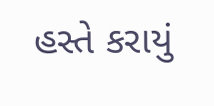હસ્તે કરાયું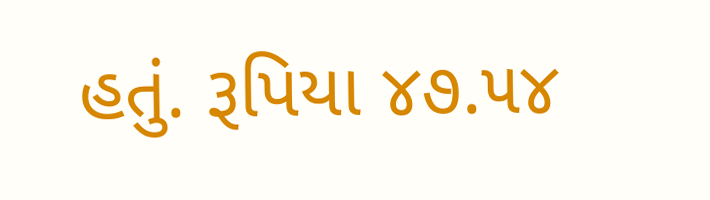હતું. રૂપિયા ૪૭.૫૪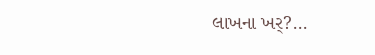લાખના ખર્?...